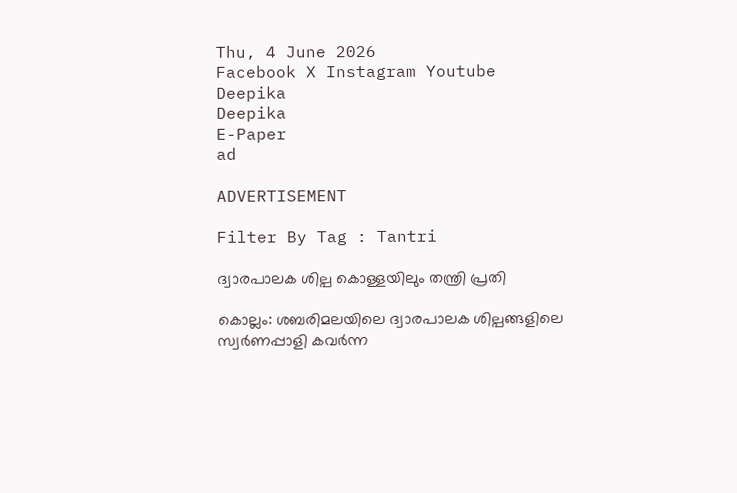Thu, 4 June 2026
Facebook X Instagram Youtube
Deepika
Deepika
E-Paper
ad

ADVERTISEMENT

Filter By Tag : Tantri

ദ്വാരപാലക ശില്പ കൊള്ളയിലും തന്ത്രി പ്രതി

കൊല്ലം: ശബരിമലയിലെ ദ്വാരപാലക ശില്പങ്ങളിലെ സ്വര്‍ണപ്പാളി കവര്‍ന്ന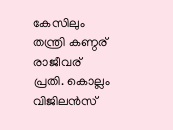കേസിലും തന്ത്രി കണ്ഠര് രാജീവര് പ്രതി. കൊല്ലം വിജിലന്‍സ്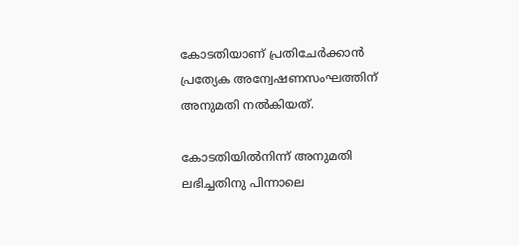കോടതിയാണ് പ്രതിചേര്‍ക്കാന്‍ പ്രത്യേക അന്വേഷണസംഘത്തിന് അനുമതി നല്‍കിയത്.

കോടതിയില്‍നിന്ന് അനുമതി ലഭിച്ചതിനു പിന്നാലെ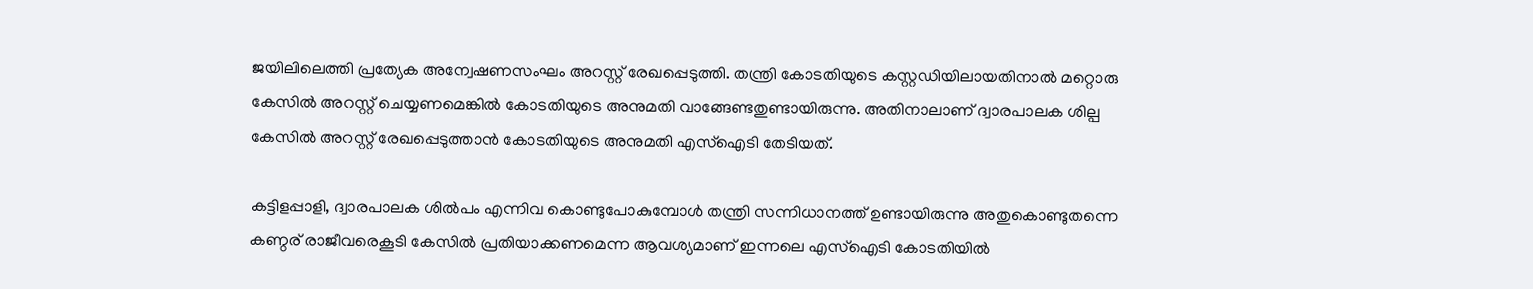ജയിലിലെത്തി പ്രത്യേക അന്വേഷണസംഘം അറസ്റ്റ് രേഖപ്പെടുത്തി. തന്ത്രി കോടതിയുടെ കസ്റ്റഡിയിലായതിനാല്‍ മറ്റൊരു കേസില്‍ അറസ്റ്റ് ചെയ്യണമെങ്കില്‍ കോടതിയുടെ അനുമതി വാങ്ങേണ്ടതുണ്ടായിരുന്നു. അതിനാലാണ് ദ്വാരപാലക ശില്പ കേസില്‍ അറസ്റ്റ് രേഖപ്പെടുത്താന്‍ കോടതിയുടെ അനുമതി എസ്ഐടി തേടിയത്.

കട്ടിളപ്പാളി, ദ്വാരപാലക ശില്‍പം എന്നിവ കൊണ്ടുപോകുമ്പോള്‍ തന്ത്രി സന്നിധാനത്ത് ഉണ്ടായിരുന്നു അതുകൊണ്ടുതന്നെ കണ്ഠര് രാജീവരെകൂടി കേസില്‍ പ്രതിയാക്കണമെന്ന ആവശ്യമാണ് ഇന്നലെ എസ്ഐടി കോടതിയില്‍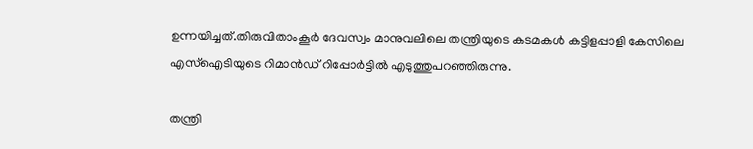ഉന്നയിച്ചത്.തിരുവിതാംകൂര്‍ ദേവസ്വം മാനുവലിലെ തന്ത്രിയുടെ കടമകള്‍ കട്ടിളപ്പാളി കേസിലെ എസ്ഐടിയുടെ റിമാന്‍ഡ് റിപ്പോര്‍ട്ടില്‍ എടുത്തുപറഞ്ഞിരുന്നു.

തന്ത്രി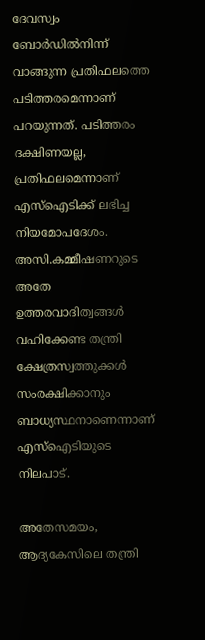ദേവസ്വം ബോര്‍ഡില്‍നിന്ന് വാങ്ങുന്ന പ്രതിഫലത്തെ പടിത്തരമെന്നാണ് പറയുന്നത്. പടിത്തരം ദക്ഷിണയല്ല, പ്രതിഫലമെന്നാണ് എസ്ഐടിക്ക് ലഭിച്ച നിയമോപദേശം. അസി.കമ്മീഷണറുടെ അതേ ഉത്തരവാദിത്വങ്ങള്‍ വഹിക്കേണ്ട തന്ത്രി ക്ഷേത്രസ്വത്തുക്കള്‍ സംരക്ഷിക്കാനും ബാധ്യസ്ഥനാണെന്നാണ് എസ്ഐടിയുടെ നിലപാട്.

അതേസമയം, ആദ്യകേസിലെ തന്ത്രി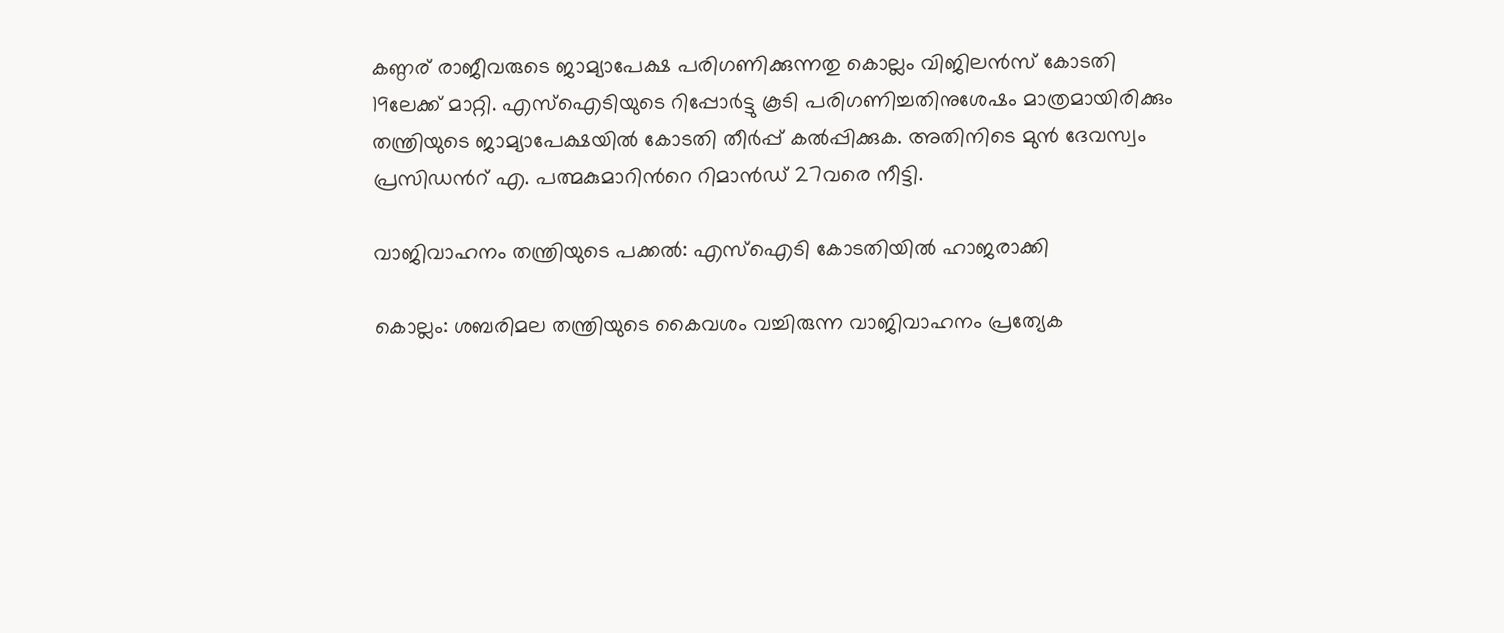കണ്ഠര് രാജീവരുടെ ജാമ്യാപേക്ഷ പരിഗണിക്കുന്നതു കൊല്ലം വിജിലന്‍സ് കോടതി 19ലേക്ക് മാറ്റി. എസ്ഐടിയുടെ റിപ്പോര്‍ട്ടു കൂടി പരിഗണിച്ചതിനുശേഷം മാത്രമായിരിക്കും തന്ത്രിയുടെ ജാമ്യാപേക്ഷയില്‍ കോടതി തീര്‍പ്പ് കല്‍പ്പിക്കുക. അതിനിടെ മുന്‍ ദേവസ്വം പ്രസിഡന്‍റ് എ. പത്മകുമാറിന്‍റെ റിമാന്‍ഡ് 27വരെ നീട്ടി.

വാജിവാഹനം തന്ത്രിയുടെ പക്കൽ: എസ്ഐടി കോടതിയിൽ ഹാജരാക്കി

കൊല്ലം: ശബരിമല തന്ത്രിയുടെ കൈവശം വച്ചിരുന്ന വാജിവാഹനം പ്രത്യേക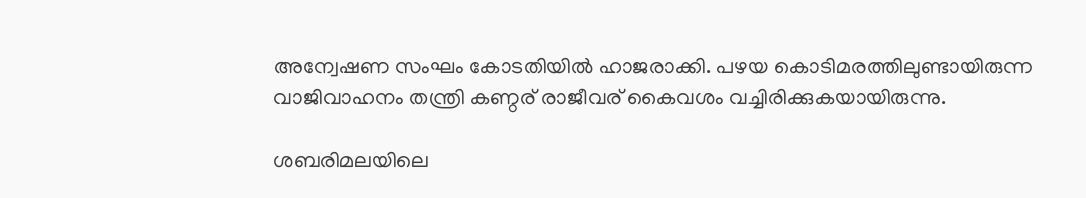അന്വേഷണ സംഘം കോടതിയില്‍ ഹാജരാക്കി. പഴയ കൊടിമരത്തിലുണ്ടായിരുന്ന വാജിവാഹനം തന്ത്രി കണ്ഠര് രാജീവര് കൈവശം വച്ചിരിക്കുകയായിരുന്നു.

ശബരിമലയിലെ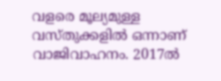വളരെ മൂല്യമുള്ള വസ്തുക്കളില്‍ ഒന്നാണ് വാജിവാഹനം. 2017ല്‍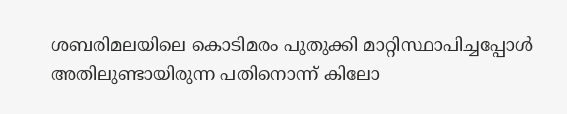ശബരിമലയിലെ കൊടിമരം പുതുക്കി മാറ്റിസ്ഥാപിച്ചപ്പോള്‍ അതിലുണ്ടായിരുന്ന പതിനൊന്ന് കിലോ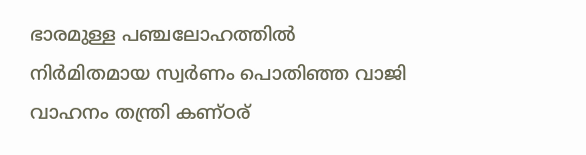ഭാരമുള്ള പഞ്ചലോഹത്തില്‍ നിര്‍മിതമായ സ്വര്‍ണം പൊതിഞ്ഞ വാജി വാഹനം തന്ത്രി കണ്ഠര്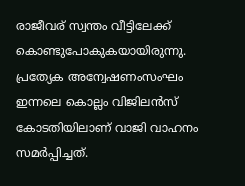രാജീവര് സ്വന്തം വീട്ടിലേക്ക് കൊണ്ടുപോകുകയായിരുന്നു. പ്രത്യേക അന്വേഷണംസംഘം ഇന്നലെ കൊല്ലം വിജിലന്‍സ് കോടതിയിലാണ് വാജി വാഹനം സമര്‍പ്പിച്ചത്.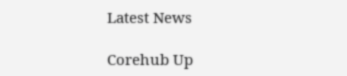Latest News

Corehub Up